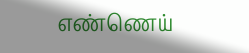எண்ணெய்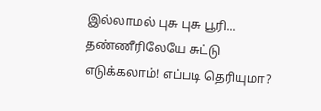இல்லாமல் புசு புசு பூரி... தண்ணீரிலேயே சுட்டு எடுக்கலாம்! எப்படி தெரியுமா?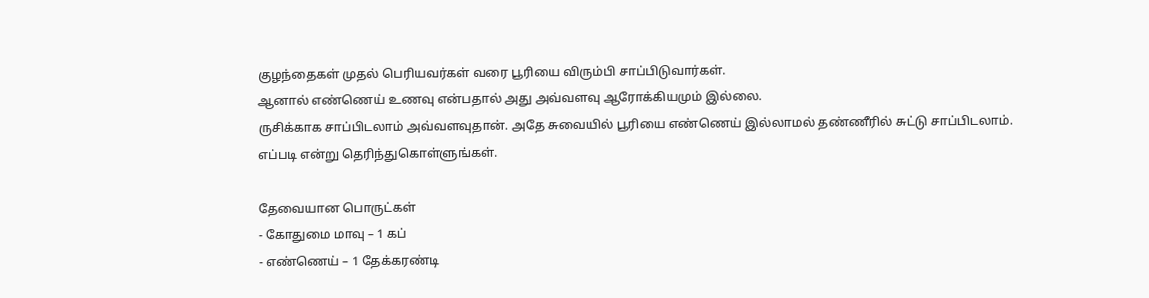குழந்தைகள் முதல் பெரியவர்கள் வரை பூரியை விரும்பி சாப்பிடுவார்கள்.
ஆனால் எண்ணெய் உணவு என்பதால் அது அவ்வளவு ஆரோக்கியமும் இல்லை.
ருசிக்காக சாப்பிடலாம் அவ்வளவுதான். அதே சுவையில் பூரியை எண்ணெய் இல்லாமல் தண்ணீரில் சுட்டு சாப்பிடலாம்.
எப்படி என்று தெரிந்துகொள்ளுங்கள்.

தேவையான பொருட்கள்
- கோதுமை மாவு – 1 கப்
- எண்ணெய் – 1 தேக்கரண்டி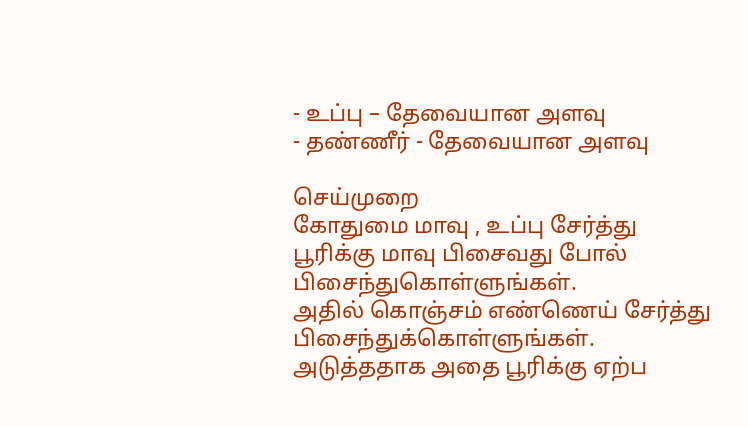- உப்பு – தேவையான அளவு
- தண்ணீர் - தேவையான அளவு

செய்முறை
கோதுமை மாவு , உப்பு சேர்த்து பூரிக்கு மாவு பிசைவது போல் பிசைந்துகொள்ளுங்கள்.
அதில் கொஞ்சம் எண்ணெய் சேர்த்து பிசைந்துக்கொள்ளுங்கள். அடுத்ததாக அதை பூரிக்கு ஏற்ப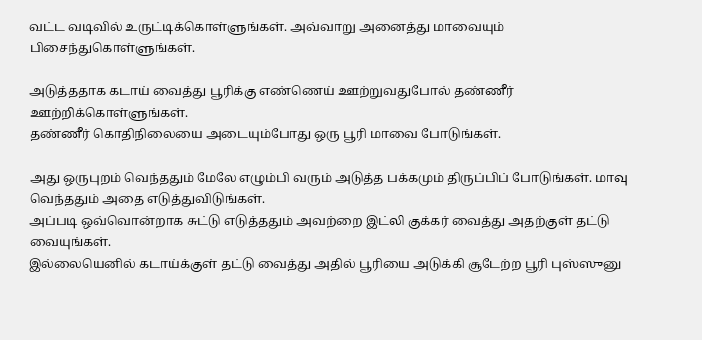வட்ட வடிவில் உருட்டிக்கொள்ளுங்கள். அவ்வாறு அனைத்து மாவையும் பிசைந்துகொள்ளுங்கள்.

அடுத்ததாக கடாய் வைத்து பூரிக்கு எண்ணெய் ஊற்றுவதுபோல் தண்ணீர் ஊற்றிக்கொள்ளுங்கள்.
தண்ணீர் கொதிநிலையை அடையும்போது ஒரு பூரி மாவை போடுங்கள்.

அது ஒருபுறம் வெந்ததும் மேலே எழும்பி வரும் அடுத்த பக்கமும் திருப்பிப் போடுங்கள். மாவு வெந்ததும் அதை எடுத்துவிடுங்கள்.
அப்படி ஒவ்வொன்றாக சுட்டு எடுத்ததும் அவற்றை இட்லி குக்கர் வைத்து அதற்குள் தட்டு வையுங்கள்.
இல்லையெனில் கடாய்க்குள் தட்டு வைத்து அதில் பூரியை அடுக்கி சூடேற்ற பூரி புஸ்ஸுனு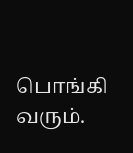பொங்கி வரும்.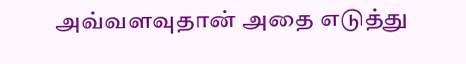அவ்வளவுதான் அதை எடுத்து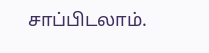சாப்பிடலாம்.